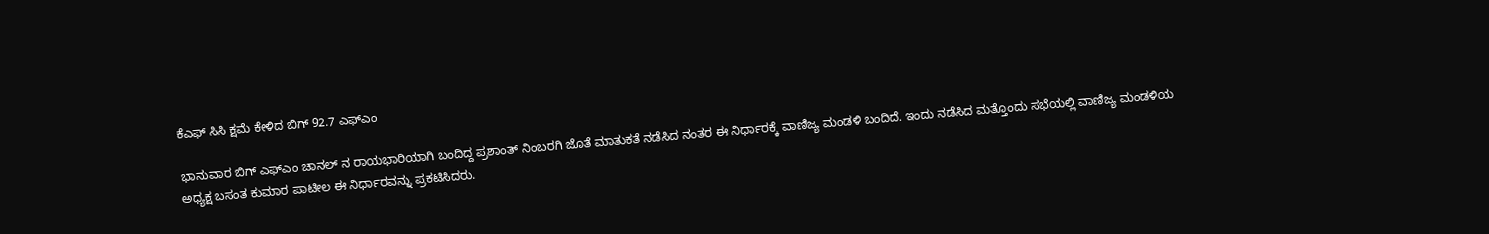ಕೆಎಫ್ ಸಿಸಿ ಕ್ಷಮೆ ಕೇಳಿದ ಬಿಗ್ 92.7 ಎಫ್ಎಂ

ಭಾನುವಾರ ಬಿಗ್ ಎಫ್ಎಂ ಚಾನಲ್ ನ ರಾಯಭಾರಿಯಾಗಿ ಬಂದಿದ್ದ ಪ್ರಶಾಂತ್ ನಿಂಬರಗಿ ಜೊತೆ ಮಾತುಕತೆ ನಡೆಸಿದ ನಂತರ ಈ ನಿರ್ಧಾರಕ್ಕೆ ವಾಣಿಜ್ಯ ಮಂಡಳಿ ಬಂದಿದೆ. ಇಂದು ನಡೆಸಿದ ಮತ್ತೊಂದು ಸಭೆಯಲ್ಲಿ ವಾಣಿಜ್ಯ ಮಂಡಳಿಯ ಅಧ್ಯಕ್ಷ ಬಸಂತ ಕುಮಾರ ಪಾಟೀಲ ಈ ನಿರ್ಧಾರವನ್ನು ಪ್ರಕಟಿಸಿದರು.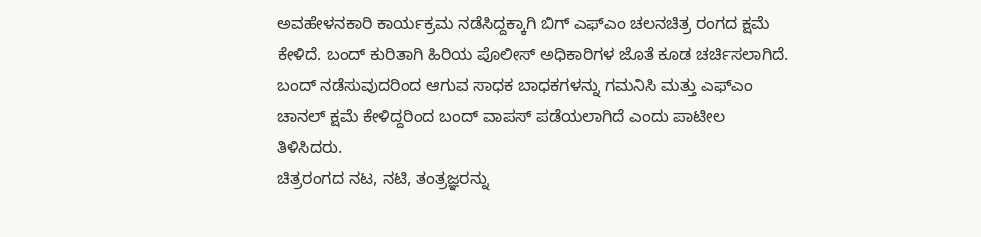ಅವಹೇಳನಕಾರಿ ಕಾರ್ಯಕ್ರಮ ನಡೆಸಿದ್ದಕ್ಕಾಗಿ ಬಿಗ್ ಎಫ್ಎಂ ಚಲನಚಿತ್ರ ರಂಗದ ಕ್ಷಮೆ ಕೇಳಿದೆ. ಬಂದ್ ಕುರಿತಾಗಿ ಹಿರಿಯ ಪೊಲೀಸ್ ಅಧಿಕಾರಿಗಳ ಜೊತೆ ಕೂಡ ಚರ್ಚಿಸಲಾಗಿದೆ. ಬಂದ್ ನಡೆಸುವುದರಿಂದ ಆಗುವ ಸಾಧಕ ಬಾಧಕಗಳನ್ನು ಗಮನಿಸಿ ಮತ್ತು ಎಫ್ಎಂ ಚಾನಲ್ ಕ್ಷಮೆ ಕೇಳಿದ್ದರಿಂದ ಬಂದ್ ವಾಪಸ್ ಪಡೆಯಲಾಗಿದೆ ಎಂದು ಪಾಟೀಲ ತಿಳಿಸಿದರು.
ಚಿತ್ರರಂಗದ ನಟ, ನಟಿ, ತಂತ್ರಜ್ಞರನ್ನು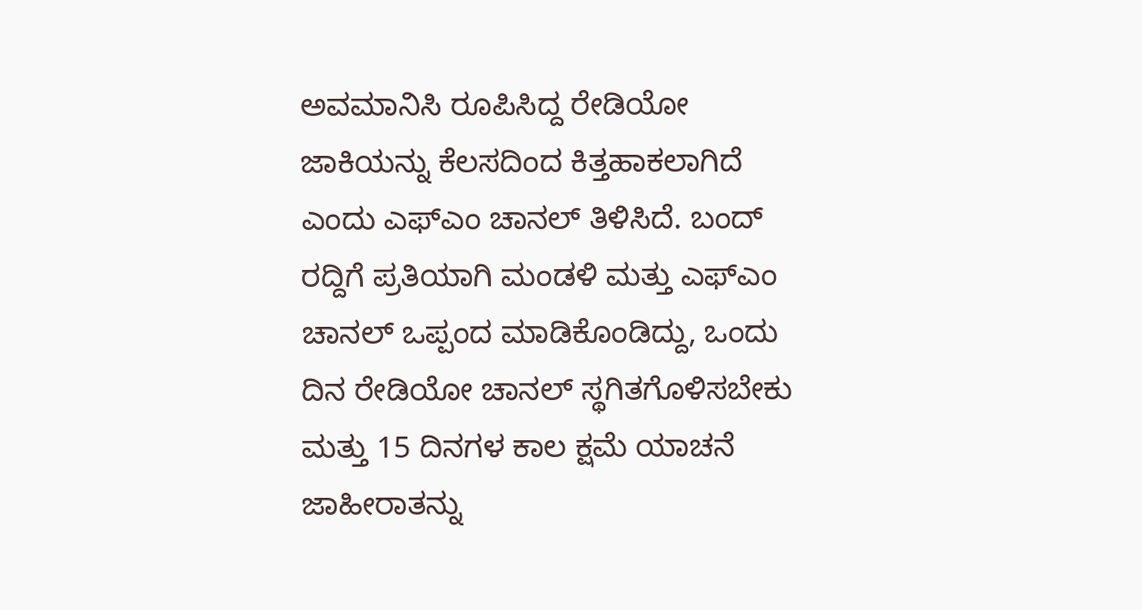ಅವಮಾನಿಸಿ ರೂಪಿಸಿದ್ದ ರೇಡಿಯೋ ಜಾಕಿಯನ್ನು ಕೆಲಸದಿಂದ ಕಿತ್ತಹಾಕಲಾಗಿದೆ ಎಂದು ಎಫ್ಎಂ ಚಾನಲ್ ತಿಳಿಸಿದೆ. ಬಂದ್ ರದ್ದಿಗೆ ಪ್ರತಿಯಾಗಿ ಮಂಡಳಿ ಮತ್ತು ಎಫ್ಎಂ ಚಾನಲ್ ಒಪ್ಪಂದ ಮಾಡಿಕೊಂಡಿದ್ದು, ಒಂದು ದಿನ ರೇಡಿಯೋ ಚಾನಲ್ ಸ್ಥಗಿತಗೊಳಿಸಬೇಕು ಮತ್ತು 15 ದಿನಗಳ ಕಾಲ ಕ್ಷಮೆ ಯಾಚನೆ ಜಾಹೀರಾತನ್ನು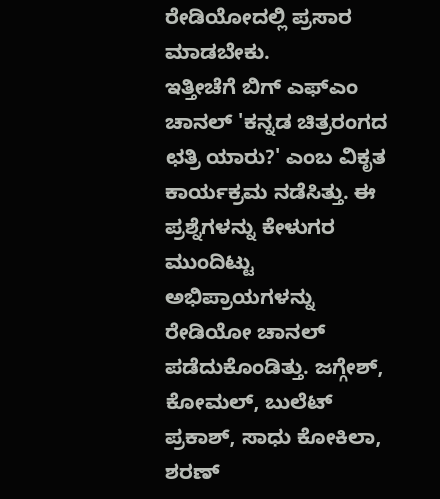ರೇಡಿಯೋದಲ್ಲಿ ಪ್ರಸಾರ ಮಾಡಬೇಕು.
ಇತ್ತೀಚೆಗೆ ಬಿಗ್ ಎಫ್ಎಂ ಚಾನಲ್ 'ಕನ್ನಡ ಚಿತ್ರರಂಗದ ಛತ್ರಿ ಯಾರು?' ಎಂಬ ವಿಕೃತ ಕಾರ್ಯಕ್ರಮ ನಡೆಸಿತ್ತು. ಈ ಪ್ರಶ್ನೆಗಳನ್ನು ಕೇಳುಗರ ಮುಂದಿಟ್ಟು ಅಭಿಪ್ರಾಯಗಳನ್ನು ರೇಡಿಯೋ ಚಾನಲ್ ಪಡೆದುಕೊಂಡಿತ್ತು. ಜಗ್ಗೇಶ್, ಕೋಮಲ್, ಬುಲೆಟ್ ಪ್ರಕಾಶ್, ಸಾಧು ಕೋಕಿಲಾ, ಶರಣ್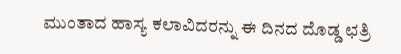ಮುಂತಾದ ಹಾಸ್ಯ ಕಲಾವಿದರನ್ನು ಈ ದಿನದ ದೊಡ್ಡ ಛತ್ರಿ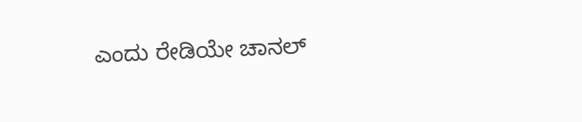ಎಂದು ರೇಡಿಯೇ ಚಾನಲ್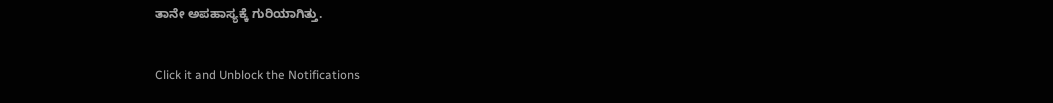ತಾನೇ ಅಪಹಾಸ್ಯಕ್ಕೆ ಗುರಿಯಾಗಿತ್ತು.


Click it and Unblock the Notifications